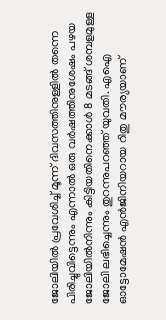ജോലിയിൽ പ്രവേശിച്ച് മൂന്ന് ദിവസത്തിനുള്ളിൽ തന്നെ പിരിച്ചുവിട്ടെന്നും എന്നാൽ ഒരു വർഷത്തിനുശേഷം പഴയ ജോലിയിൽനിന്നും കിട്ടിയതിനെക്കാൾ 8 മടങ്ങ് ശമ്പളമുള്ള ജോലി ലഭിച്ചെന്നും തുറന്നുപറഞ്ഞ് യുവതി. എഐ ഓട്ടോമേഷൻ എൻജിനിയറായ റിതു മൗര്യയാണ്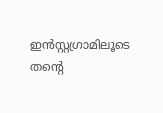ഇൻസ്റ്റഗ്രാമിലൂടെ തന്റെ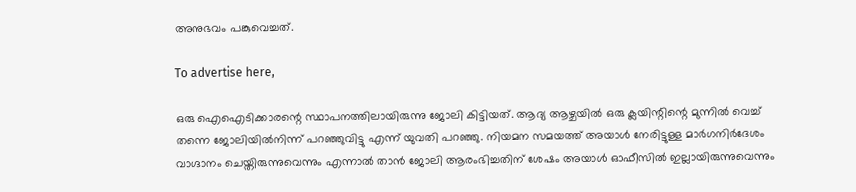അനുഭവം പങ്കുവെച്ചത്.

To advertise here,

ഒരു ഐഐടിക്കാരന്റെ സ്ഥാപനത്തിലായിരുന്നു ജോലി കിട്ടിയത്. ആദ്യ ആഴ്ചയിൽ ഒരു ക്ലയിന്റിന്റെ മുന്നിൽ വെച്ച് തന്നെ ജോലിയിൽനിന്ന് പറഞ്ഞുവിട്ടു എന്ന് യുവതി പറഞ്ഞു. നിയമന സമയത്ത് അയാൾ നേരിട്ടുള്ള മാർഗനിർദേശം വാഗ്ദാനം ചെയ്തിരുന്നുവെന്നും എന്നാൽ താൻ ജോലി ആരംഭിച്ചതിന് ശേഷം അയാൾ ഓഫീസിൽ ഇല്ലായിരുന്നുവെന്നും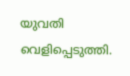യുവതി വെളിപ്പെടുത്തി.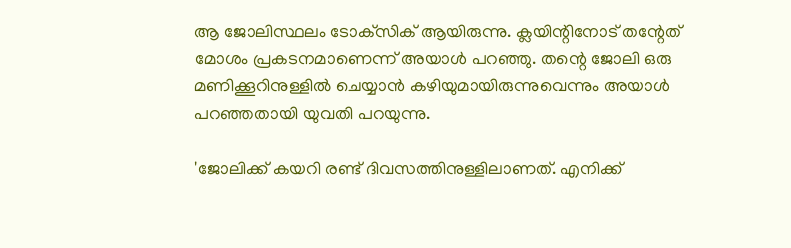ആ ജോലിസ്ഥലം ടോക്‌സിക് ആയിരുന്നു. ക്ലയിന്റിനോട് തന്റേത് മോശം പ്രകടനമാണെന്ന് അയാൾ പറഞ്ഞു. തന്റെ ജോലി ഒരു മണിക്കൂറിനുള്ളിൽ ചെയ്യാൻ കഴിയുമായിരുന്നുവെന്നും അയാൾ പറഞ്ഞതായി യുവതി പറയുന്നു.

'ജോലിക്ക് കയറി രണ്ട് ദിവസത്തിനുള്ളിലാണത്. എനിക്ക്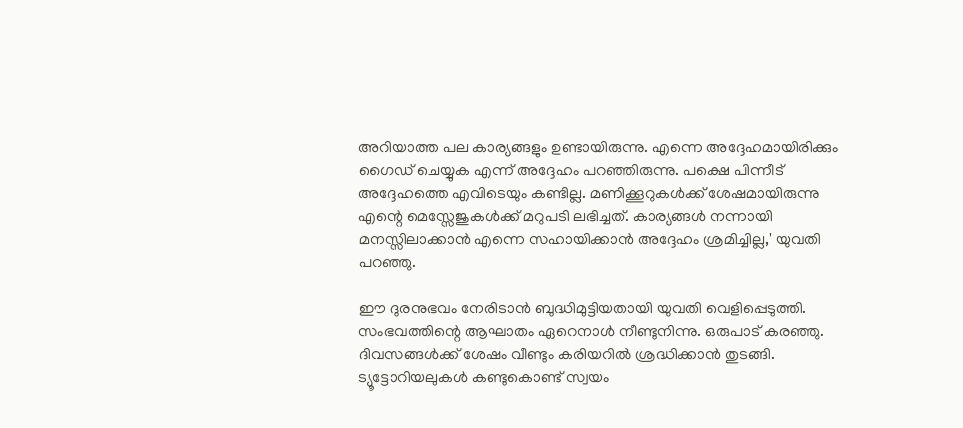അറിയാത്ത പല കാര്യങ്ങളും ഉണ്ടായിരുന്നു. എന്നെ അദ്ദേഹമായിരിക്കും ഗൈഡ് ചെയ്യുക എന്ന് അദ്ദേഹം പറഞ്ഞിരുന്നു. പക്ഷെ പിന്നീട് അദ്ദേഹത്തെ എവിടെയും കണ്ടില്ല. മണിക്കൂറുകൾക്ക് ശേഷമായിരുന്നു എന്റെ മെസ്സേജുകൾക്ക് മറുപടി ലഭിച്ചത്. കാര്യങ്ങൾ നന്നായി മനസ്സിലാക്കാൻ എന്നെ സഹായിക്കാൻ അദ്ദേഹം ശ്രമിച്ചില്ല,' യുവതി പറഞ്ഞു.

ഈ ദുരനുഭവം നേരിടാൻ ബുദ്ധിമുട്ടിയതായി യുവതി വെളിപ്പെടുത്തി. സംഭവത്തിന്റെ ആഘാതം ഏറെനാൾ നീണ്ടുനിന്നു. ഒരുപാട് കരഞ്ഞു. ദിവസങ്ങൾക്ക് ശേഷം വീണ്ടും കരിയറിൽ ശ്രദ്ധിക്കാൻ തുടങ്ങി. ട്യൂട്ടോറിയലുകൾ കണ്ടുകൊണ്ട് സ്വയം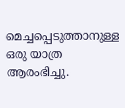മെച്ചപ്പെടുത്താനുള്ള ഒരു യാത്ര ആരംഭിച്ചു.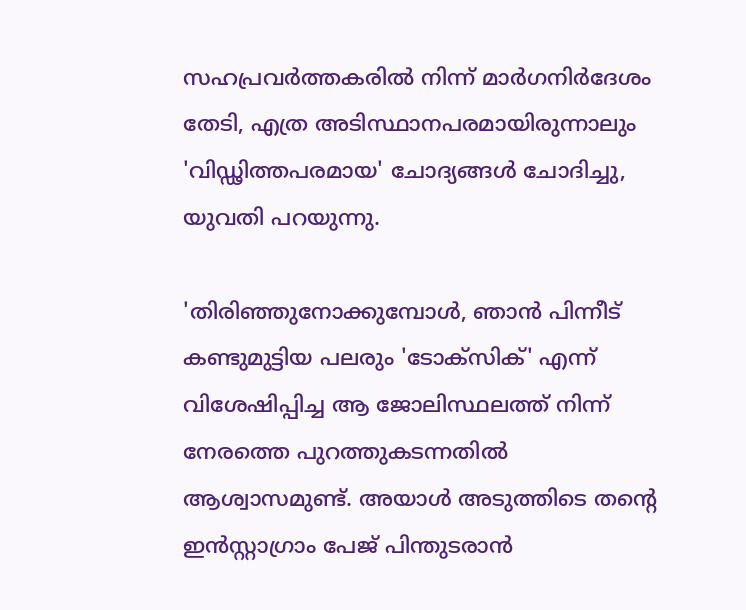സഹപ്രവർത്തകരിൽ നിന്ന് മാർഗനിർദേശം തേടി, എത്ര അടിസ്ഥാനപരമായിരുന്നാലും 'വിഡ്ഢിത്തപരമായ' ചോദ്യങ്ങൾ ചോദിച്ചു, യുവതി പറയുന്നു.

'തിരിഞ്ഞുനോക്കുമ്പോൾ, ഞാൻ പിന്നീട് കണ്ടുമുട്ടിയ പലരും 'ടോക്‌സിക്' എന്ന് വിശേഷിപ്പിച്ച ആ ജോലിസ്ഥലത്ത് നിന്ന് നേരത്തെ പുറത്തുകടന്നതിൽ ആശ്വാസമുണ്ട്. അയാൾ അടുത്തിടെ തന്റെ ഇൻസ്റ്റാഗ്രാം പേജ് പിന്തുടരാൻ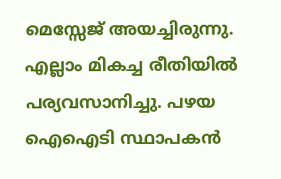മെസ്സേജ് അയച്ചിരുന്നു. എല്ലാം മികച്ച രീതിയിൽ പര്യവസാനിച്ചു. പഴയ ഐഐടി സ്ഥാപകൻ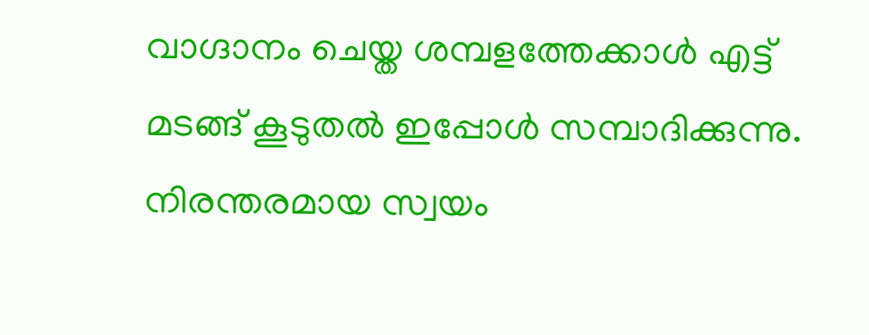വാഗ്ദാനം ചെയ്ത ശമ്പളത്തേക്കാൾ എട്ട് മടങ്ങ് കൂടുതൽ ഇപ്പോൾ സമ്പാദിക്കുന്നു. നിരന്തരമായ സ്വയം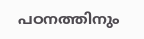പഠനത്തിനും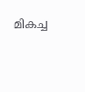മികച്ച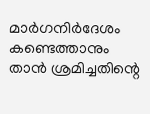മാർഗനിർദേശം കണ്ടെത്താനും താൻ ശ്രമിച്ചതിന്റെ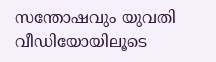സന്തോഷവും യുവതി വീഡിയോയിലൂടെ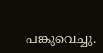പങ്കുവെച്ചു.